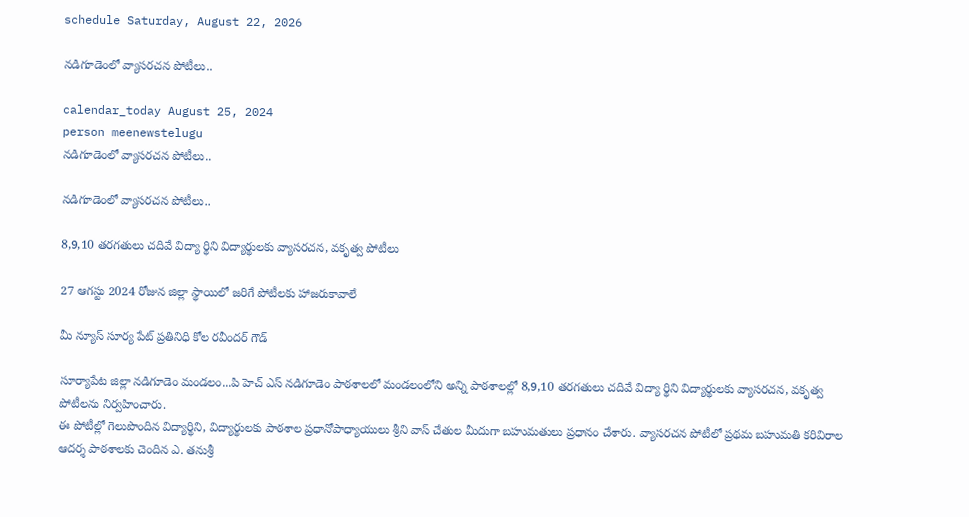schedule Saturday, August 22, 2026

నడిగూడెంలో వ్యాసరచన పోటీలు..

calendar_today August 25, 2024
person meenewstelugu
నడిగూడెంలో వ్యాసరచన పోటీలు..

నడిగూడెంలో వ్యాసరచన పోటీలు..

8,9,10 తరగతులు చదివే విద్యా ర్థిని విద్యార్థులకు వ్యాసరచన, వకృత్వ పోటీలు

27 ఆగస్టు 2024 రోజున జిల్లా స్థాయిలో జరిగే పోటీలకు హాజరుకావాలే

మీ న్యూస్ సూర్య పేట్ ప్రతినిధి కోల రవీందర్ గౌడ్

సూర్యాపేట జిల్లా నడిగూడెం మండలం...పి హెచ్ ఎస్ నడిగూడెం పాఠశాలలో మండలంలోని అన్ని పాఠశాలల్లో 8,9,10 తరగతులు చదివే విద్యా ర్థిని విద్యార్థులకు వ్యాసరచన, వకృత్వ పోటీలను నిర్వహించారు.
ఈ పోటీల్లో గెలుపొందిన విద్యార్థిని, విద్యార్థులకు పాఠశాల ప్రధానోపాధ్యాయులు శ్రీని వాస్ చేతుల మీదుగా బహుమతులు ప్రధానం చేశారు. వ్యాసరచన పోటీలో ప్రథమ బహుమతి కరివిరాల ఆదర్శ పాఠశాలకు చెందిన ఎ. తనుశ్రీ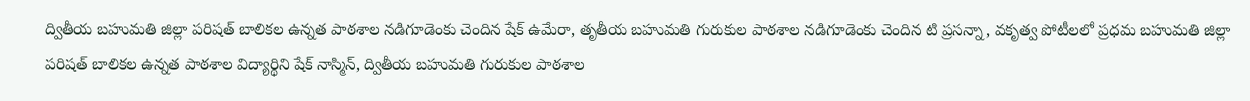ద్వితీయ బహుమతి జిల్లా పరిషత్ బాలికల ఉన్నత పాఠశాల నడిగూడెంకు చెందిన షేక్ ఉమేరా, తృతీయ బహుమతి గురుకుల పాఠశాల నడిగూడెంకు చెందిన టి ప్రసన్నా, వకృత్వ పోటీలలో ప్రధమ బహుమతి జిల్లా పరిషత్ బాలికల ఉన్నత పాఠశాల విద్యార్థిని షేక్ నాస్మిన్, ద్వితీయ బహుమతి గురుకుల పాఠశాల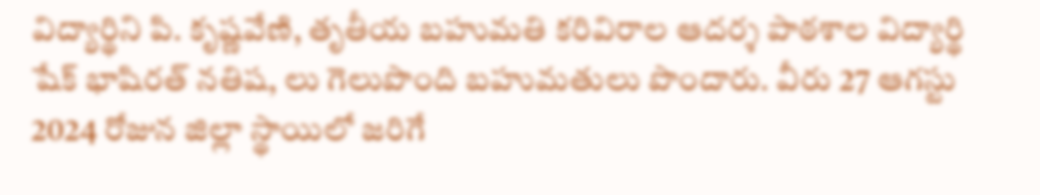విద్యార్థిని పి. కృష్ణవేణి, తృతీయ బహుమతి కరివిరాల ఆదర్శ పాఠశాల విద్యార్థి షేక్ భాషిరత్ నతిష, లు గెలుపొంది బహుమతులు పొందారు. వీరు 27 ఆగస్టు 2024 రోజున జిల్లా స్థాయిలో జరిగే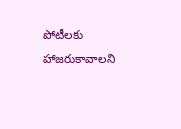పోటీలకు హాజరుకావాలని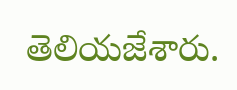తెలియజేశారు.